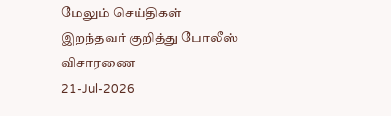மேலும் செய்திகள்
இறந்தவர் குறித்து போலீஸ் விசாரணை
21-Jul-2026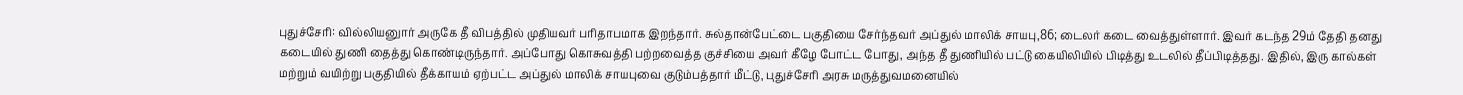புதுச்சேரி: வில்லியனுார் அருகே தீ விபத்தில் முதியவர் பரிதாபமாக இறந்தார். சுல்தான்பேட்டை பகுதியை சேர்ந்தவர் அப்துல் மாலிக் சாயபு,86; டைலர் கடை வைத்துள்ளார். இவர் கடந்த 29ம் தேதி தனது கடையில் துணி தைத்து கொண்டிருந்தார். அப்போது கொசுவத்தி பற்றவைத்த குச்சியை அவர் கீழே போட்ட போது, அந்த தீ துணியில் பட்டு கையிலியில் பிடித்து உடலில் தீப்பிடித்தது. இதில், இரு கால்கள் மற்றும் வயிற்று பகுதியில் தீக்காயம் ஏற்பட்ட அப்துல் மாலிக் சாயபுவை குடும்பத்தார் மீட்டு, புதுச்சேரி அரசு மருத்துவமனையில்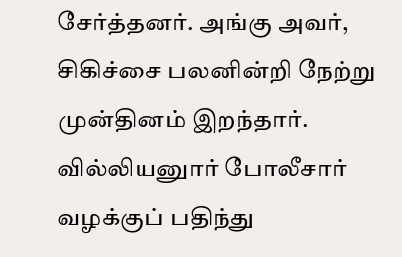சேர்த்தனர். அங்கு அவர், சிகிச்சை பலனின்றி நேற்று முன்தினம் இறந்தார். வில்லியனுார் போலீசார் வழக்குப் பதிந்து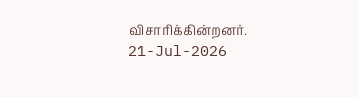விசாரிக்கின்றனர்.
21-Jul-2026